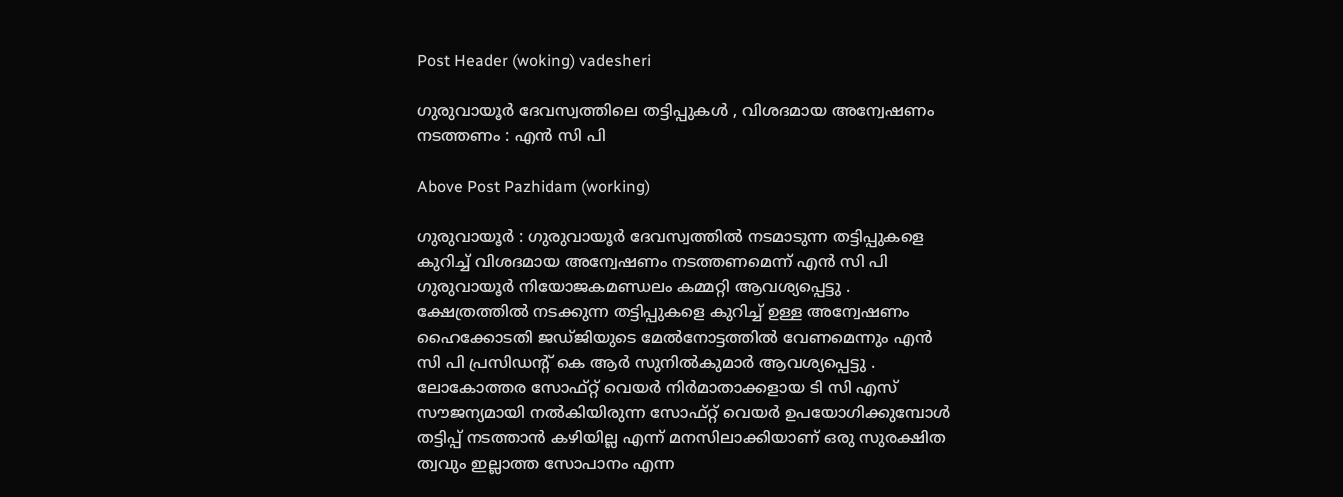Post Header (woking) vadesheri

ഗുരുവായൂർ ദേവസ്വത്തിലെ തട്ടിപ്പുകൾ , വിശദമായ അന്വേഷണം നടത്തണം : എൻ സി പി

Above Post Pazhidam (working)

ഗുരുവായൂർ : ഗുരുവായൂർ ദേവസ്വത്തിൽ നടമാടുന്ന തട്ടിപ്പുകളെ കുറിച്ച് വിശദമായ അന്വേഷണം നടത്തണമെന്ന് എൻ സി പി ഗുരുവായൂർ നിയോജകമണ്ഡലം കമ്മറ്റി ആവശ്യപ്പെട്ടു . ക്ഷേത്രത്തിൽ നടക്കുന്ന തട്ടിപ്പുകളെ കുറിച്ച് ഉള്ള അന്വേഷണം ഹൈക്കോടതി ജഡ്ജിയുടെ മേൽനോട്ടത്തിൽ വേണമെന്നും എൻ സി പി പ്രസിഡന്റ് കെ ആർ സുനിൽകുമാർ ആവശ്യപ്പെട്ടു . ലോകോത്തര സോഫ്റ്റ് വെയർ നിർമാതാക്കളായ ടി സി എസ് സൗജന്യമായി നൽകിയിരുന്ന സോഫ്റ്റ് വെയർ ഉപയോഗിക്കുമ്പോൾ തട്ടിപ്പ് നടത്താൻ കഴിയില്ല എന്ന് മനസിലാക്കിയാണ് ഒരു സുരക്ഷിത ത്വവും ഇല്ലാത്ത സോപാനം എന്ന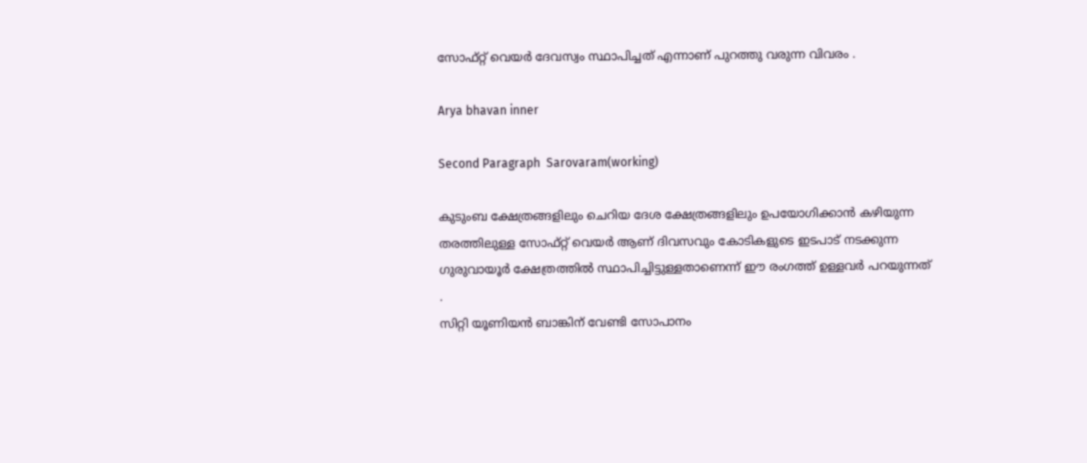സോഫ്റ്റ് വെയർ ദേവസ്വം സ്ഥാപിച്ചത് എന്നാണ് പുറത്തു വരുന്ന വിവരം .

Arya bhavan inner

Second Paragraph  Sarovaram(working)

കുടുംബ ക്ഷേത്രങ്ങളിലും ചെറിയ ദേശ ക്ഷേത്രങ്ങളിലും ഉപയോഗിക്കാൻ കഴിയുന്ന തരത്തിലുള്ള സോഫ്റ്റ് വെയർ ആണ് ദിവസവും കോടികളുടെ ഇടപാട് നടക്കുന്ന ഗുരുവായൂർ ക്ഷേത്രത്തിൽ സ്ഥാപിച്ചിട്ടുള്ളതാണെന്ന് ഈ രംഗത്ത് ഉള്ളവർ പറയുന്നത് .
സിറ്റി യൂണിയൻ ബാങ്കിന് വേണ്ടി സോപാനം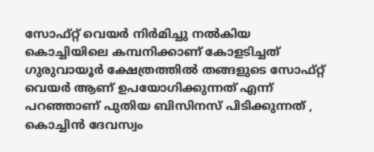സോഫ്റ്റ് വെയർ നിർമിച്ചു നൽകിയ കൊച്ചിയിലെ കമ്പനിക്കാണ് കോളടിച്ചത് ഗുരുവായൂർ ക്ഷേത്രത്തിൽ തങ്ങളുടെ സോഫ്റ്റ് വെയർ ആണ് ഉപയോഗിക്കുന്നത് എന്ന് പറഞ്ഞാണ് പുതിയ ബിസിനസ് പിടിക്കുന്നത് , കൊച്ചിൻ ദേവസ്വം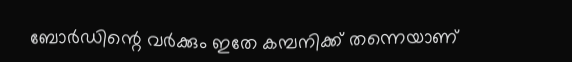ബോർഡിന്റെ വർക്കും ഇതേ കമ്പനിക്ക് തന്നെയാണ്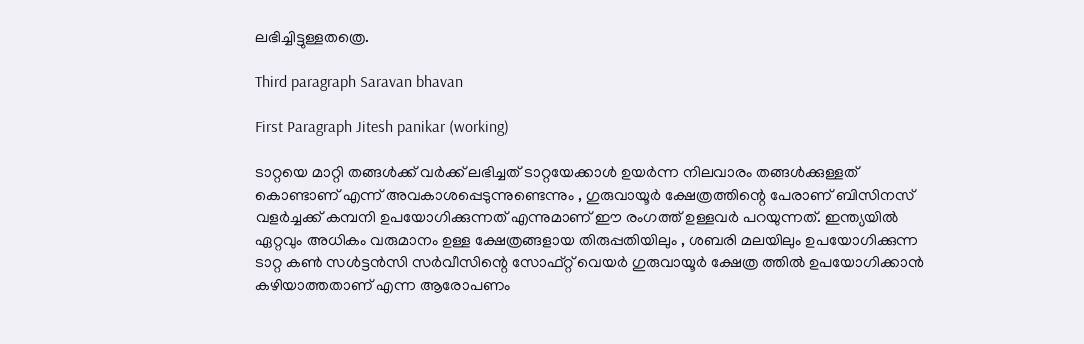ലഭിച്ചിട്ടുള്ളതത്രെ.

Third paragraph Saravan bhavan

First Paragraph Jitesh panikar (working)

ടാറ്റയെ മാറ്റി തങ്ങൾക്ക് വർക്ക് ലഭിച്ചത് ടാറ്റയേക്കാൾ ഉയർന്ന നിലവാരം തങ്ങൾക്കുള്ളത് കൊണ്ടാണ് എന്ന് അവകാശപ്പെടുന്നുണ്ടെന്നും , ഗുരുവായൂർ ക്ഷേത്രത്തിന്റെ പേരാണ് ബിസിനസ് വളർച്ചക്ക് കമ്പനി ഉപയോഗിക്കുന്നത് എന്നുമാണ് ഈ രംഗത്ത് ഉള്ളവർ പറയുന്നത്. ഇന്ത്യയിൽ ഏറ്റവും അധികം വരുമാനം ഉള്ള ക്ഷേത്രങ്ങളായ തിരുപ്പതിയിലും , ശബരി മലയിലും ഉപയോഗിക്കുന്ന ടാറ്റ കൺ സൾട്ടൻസി സർവീസിന്റെ സോഫ്റ്റ് വെയർ ഗുരുവായൂർ ക്ഷേത്ര ത്തിൽ ഉപയോഗിക്കാൻ കഴിയാത്തതാണ് എന്ന ആരോപണം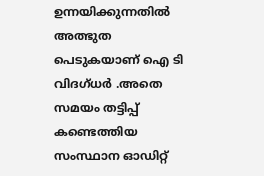ഉന്നയിക്കുന്നതിൽ അത്ഭുത പെടുകയാണ് ഐ ടി വിദഗ്‌ധർ .അതെ സമയം തട്ടിപ്പ് കണ്ടെത്തിയ സംസ്ഥാന ഓഡിറ്റ്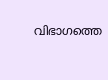വിഭാഗത്തെ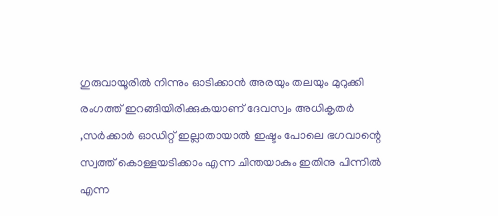ഗുരുവായൂരിൽ നിന്നും ഓടിക്കാൻ അരയും തലയും മുറുക്കി രംഗത്ത് ഇറങ്ങിയിരിക്കുകയാണ് ദേവസ്വം അധികൃതർ ,സർക്കാർ ഓഡിറ്റ് ഇല്ലാതായാൽ ഇഷ്ടം പോലെ ഭഗവാന്റെ സ്വത്ത് കൊള്ളയടിക്കാം എന്ന ചിന്തയാകും ഇതിനു പിന്നിൽ എന്ന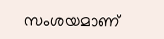സംശയമാണ്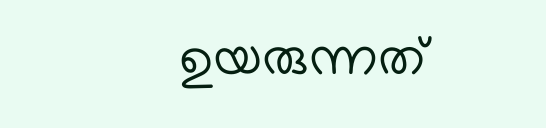ഉയരുന്നത്